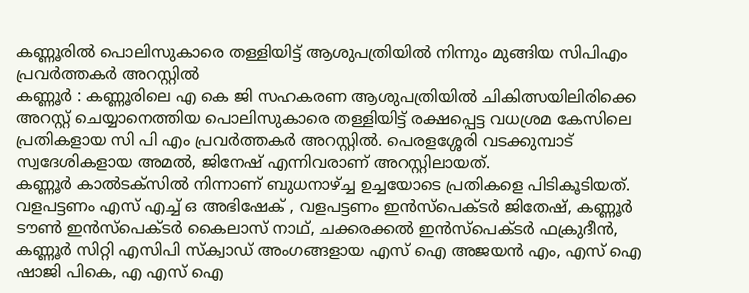കണ്ണൂരിൽ പൊലിസുകാരെ തള്ളിയിട്ട് ആശുപത്രിയിൽ നിന്നും മുങ്ങിയ സിപിഎം പ്രവർത്തകർ അറസ്റ്റിൽ
കണ്ണൂർ : കണ്ണൂരിലെ എ കെ ജി സഹകരണ ആശുപത്രിയിൽ ചികിത്സയിലിരിക്കെ അറസ്റ്റ് ചെയ്യാനെത്തിയ പൊലിസുകാരെ തള്ളിയിട്ട് രക്ഷപ്പെട്ട വധശ്രമ കേസിലെ പ്രതികളായ സി പി എം പ്രവർത്തകർ അറസ്റ്റിൽ. പെരളശ്ശേരി വടക്കുമ്പാട് സ്വദേശികളായ അമൽ, ജിനേഷ് എന്നിവരാണ് അറസ്റ്റിലായത്.
കണ്ണൂർ കാൽടക്സിൽ നിന്നാണ് ബുധനാഴ്ച്ച ഉച്ചയോടെ പ്രതികളെ പിടികൂടിയത്. വളപട്ടണം എസ് എച്ച് ഒ അഭിഷേക് , വളപട്ടണം ഇൻസ്പെക്ടർ ജിതേഷ്, കണ്ണൂർ ടൗൺ ഇൻസ്പെക്ടർ കൈലാസ് നാഥ്, ചക്കരക്കൽ ഇൻസ്പെക്ടർ ഫക്രുദീൻ, കണ്ണൂർ സിറ്റി എസിപി സ്ക്വാഡ് അംഗങ്ങളായ എസ് ഐ അജയൻ എം, എസ് ഐ ഷാജി പികെ, എ എസ് ഐ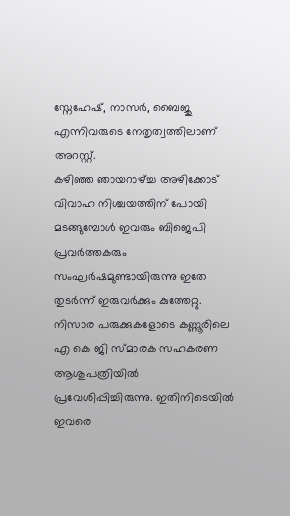സ്നേഹേഷ്, നാസർ, ബൈജു എന്നിവരുടെ നേതൃത്വത്തിലാണ് അറസ്റ്റ്.
കഴിഞ്ഞ ഞായറാഴ്ച്ച അഴിക്കോട് വിവാഹ നിശ്ചയത്തിന് പോയി മടങ്ങുമ്പോൾ ഇവരും ബിജെപി പ്രവർത്തകരും സംഘർഷമുണ്ടായിരുന്നു ഇതേ തുടർന്ന് ഇരുവർക്കും കുത്തേറ്റു. നിസാര പരുക്കുകളോടെ കണ്ണൂരിലെ എ കെ ജി സ്മാരക സഹകരണ ആശുപത്രിയിൽ പ്രവേശിപ്പിച്ചിരുന്നു. ഇതിനിടെയിൽ ഇവരെ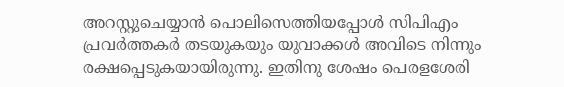അറസ്റ്റുചെയ്യാൻ പൊലിസെത്തിയപ്പോൾ സിപിഎം പ്രവർത്തകർ തടയുകയും യുവാക്കൾ അവിടെ നിന്നും രക്ഷപ്പെടുകയായിരുന്നു. ഇതിനു ശേഷം പെരളശേരി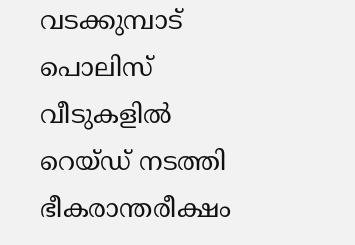വടക്കുമ്പാട് പൊലിസ് വീടുകളിൽ റെയ്ഡ് നടത്തി ഭീകരാന്തരീക്ഷം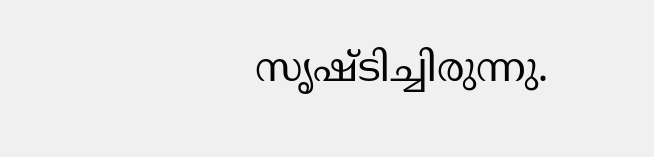സൃഷ്ടിച്ചിരുന്നു.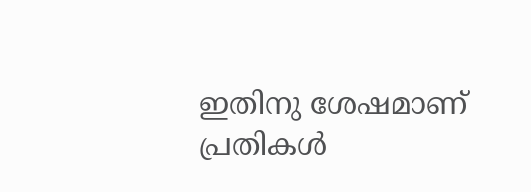ഇതിനു ശേഷമാണ് പ്രതികൾ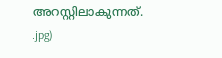അറസ്റ്റിലാകുന്നത്.
.jpg)